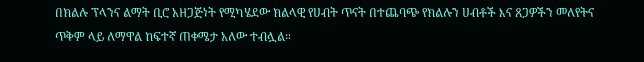በክልሉ ፕላንና ልማት ቢሮ አዘጋጅነት የሚካሄደው ክልላዊ የሀብት ጥናት በተጨባጭ የክልሉን ሀብቶች እና ጸጋዎችን መለየትና ጥቅም ላይ ለማዋል ከፍተኛ ጠቀሜታ አለው ተብሏል።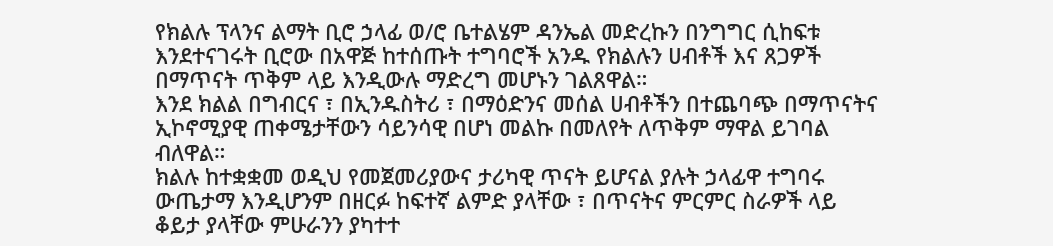የክልሉ ፕላንና ልማት ቢሮ ኃላፊ ወ/ሮ ቤተልሄም ዳንኤል መድረኩን በንግግር ሲከፍቱ እንደተናገሩት ቢሮው በአዋጅ ከተሰጡት ተግባሮች አንዱ የክልሉን ሀብቶች እና ጸጋዎች በማጥናት ጥቅም ላይ እንዲውሉ ማድረግ መሆኑን ገልጸዋል።
እንደ ክልል በግብርና ፣ በኢንዱስትሪ ፣ በማዕድንና መሰል ሀብቶችን በተጨባጭ በማጥናትና ኢኮኖሚያዊ ጠቀሜታቸውን ሳይንሳዊ በሆነ መልኩ በመለየት ለጥቅም ማዋል ይገባል ብለዋል።
ክልሉ ከተቋቋመ ወዲህ የመጀመሪያውና ታሪካዊ ጥናት ይሆናል ያሉት ኃላፊዋ ተግባሩ ውጤታማ እንዲሆንም በዘርፉ ከፍተኛ ልምድ ያላቸው ፣ በጥናትና ምርምር ስራዎች ላይ ቆይታ ያላቸው ምሁራንን ያካተተ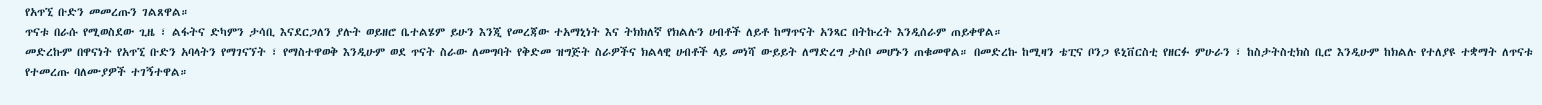የአጥኚ ቡድን መመረጡን ገልጸዋል።
ጥናቱ በራሱ የሚወስደው ጊዜ ፣ ልፋትና ድካምን ታሳቢ እናደርጋለን ያሉት ወይዘሮ ቤተልሄም ይሁን እንጂ የመረጃው ተአማኒነት እና ትክክለኛ የክልሉን ሀብቶች ለይቶ ከማጥናት አንጻር በትኩረት እንዲሰራም ጠይቀዋል።
መድረኩም በዋናነት የአጥኚ ቡድን አባላትን የማገናኘት ፣ የማስተዋወቅ እንዲሁም ወደ ጥናት ስራው ለመግባት የቅድመ ዝግጅት ስራዎችና ክልላዊ ሀብቶች ላይ መነሻ ውይይት ለማድረግ ታስቦ መሆኑን ጠቁመዋል። በመድረኩ ከሚዛን ቴፒና ቦንጋ ዩኒቨርስቲ የዘርፉ ምሁራን ፣ ከስታትስቲክስ ቢሮ እንዲሁም ከክልሉ የተለያዩ ተቋማት ለጥናቱ የተመረጡ ባለሙያዎች ተገኝተዋል።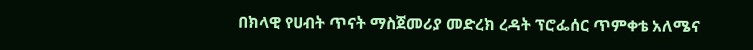በክላዊ የሀብት ጥናት ማስጀመሪያ መድረክ ረዳት ፕሮፌሰር ጥምቀቴ አለሜና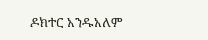ዶክተር አንዱአለም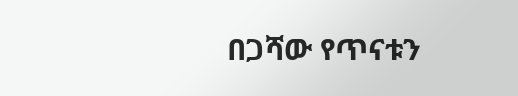በጋሻው የጥናቱን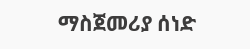ማስጀመሪያ ሰነድ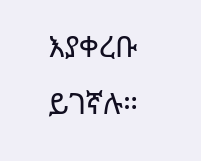እያቀረቡ ይገኛሉ።